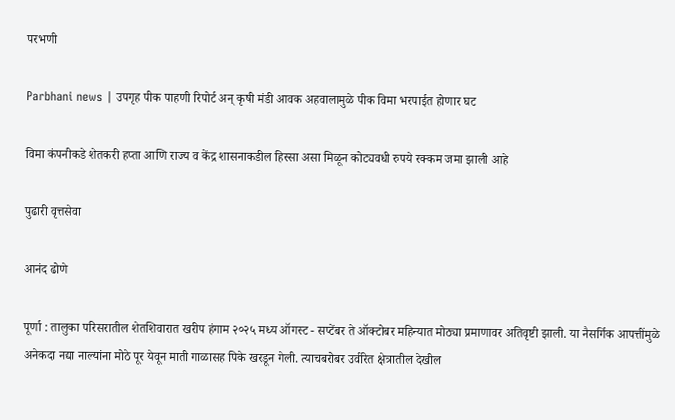परभणी

Parbhani news | उपगृह पीक पाहणी रिपोर्ट अन् कृषी मंडी आवक अहवालामुळे पीक विमा भरपाईत होणार घट

विमा कंपनीकडे शेतकरी हप्ता आणि राज्य व केंद्र शासनाकडील हिस्सा असा मिळून कोट्यवधी रुपये रक्कम जमा झाली आहे

पुढारी वृत्तसेवा

आनंद ढोणे

पूर्णा : तालुका परिसरातील शेतशिवारात खरीप हंगाम २०२५ मध्य ऑगस्ट - सप्टेंबर ते ऑक्टोबर महिन्यात मोठ्या प्रमाणावर अतिवृष्टी झाली. या नैसर्गिक आपत्तींमुळे अनेकदा नद्या नाल्यांना मोठे पूर येवून माती गाळासह पिके खरडून गेली. त्याचबरोबर उर्वरित क्षेत्रातील देखील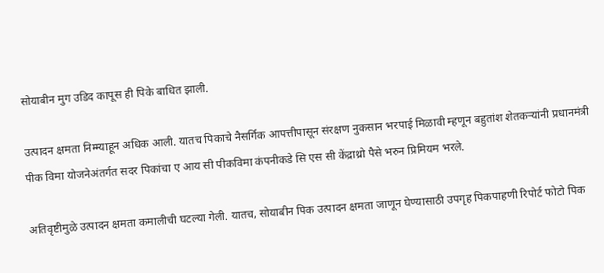सोयाबीन मुग उडिद कापूस ही पिके बाधित झाली.

उत्पादन क्षमता निम्म्याहून अधिक आली. यातच पिकाचे नैसर्गिक आपत्तीपासून संरक्षण नुकसान भरपाई मिळावी म्हणून बहुतांश शेतकऱ्यांनी प्रधानमंत्री पीक विमा योजनेअंतर्गत सदर पिकांचा ए आय सी पीकविमा कंपनीकडे सि एस सी केंद्राथ्रो पैसे भरुन प्रिमियम भरले.

अतिवृष्टीमुळे उत्पादन क्षमता कमालीची घटल्या गेली. यातच, सोयाबीन पिक उत्पादन क्षमता जाणून घेण्यासाठी उपगृह पिकपाहणी रिपोर्ट फोटो पिक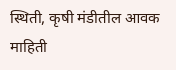स्थिती, कृषी मंडीतील आवक माहिती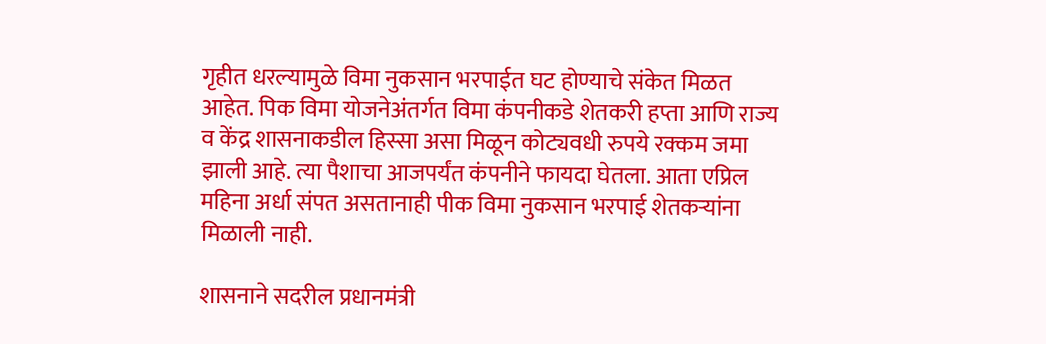गृहीत धरल्यामुळे विमा नुकसान भरपाईत घट होण्याचे संकेत मिळत आहेत. पिक विमा योजनेअंतर्गत विमा कंपनीकडे शेतकरी हप्ता आणि राज्य व केंद्र शासनाकडील हिस्सा असा मिळून कोट्यवधी रुपये रक्कम जमा झाली आहे. त्या पैशाचा आजपर्यंत कंपनीने फायदा घेतला. आता एप्रिल महिना अर्धा संपत असतानाही पीक विमा नुकसान भरपाई शेतकऱ्यांना मिळाली नाही.

शासनाने सदरील प्रधानमंत्री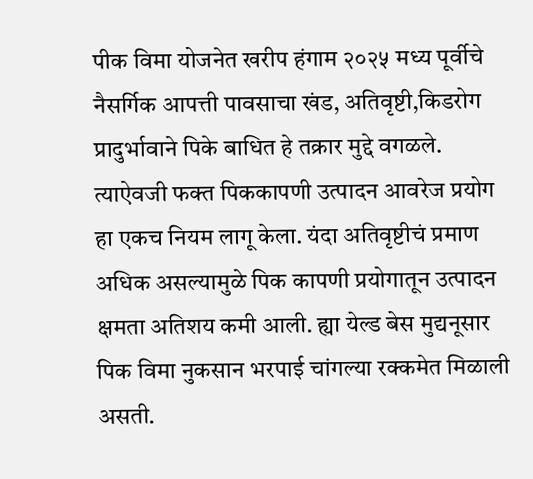पीक विमा योजनेत खरीप हंगाम २०२५ मध्य पूर्वीचे नैसर्गिक आपत्ती पावसाचा खंड, अतिवृष्टी,किडरोग प्रादुर्भावाने पिके बाधित हे तक्रार मुद्दे वगळले. त्याऐवजी फक्त पिककापणी उत्पादन आवरेज प्रयोग हा एकच नियम लागू केला. यंदा अतिवृष्टीचं प्रमाण अधिक असल्यामुळे पिक कापणी प्रयोगातून उत्पादन क्षमता अतिशय कमी आली. ह्या येल्ड बेस मुद्यनूसार पिक विमा नुकसान भरपाई चांगल्या रक्कमेत मिळाली असती.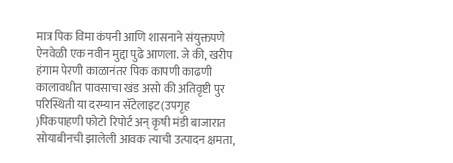मात्र पिक विमा कंपनी आणि शासनाने संयुक्तपणे ऐनवेळी एक नवीन मुद्दा पुढे आणला. जे की, खरीप हंगाम पेरणी काळानंतर पिक कापणी काढणी कालावधीत पावसाचा खंड असो की अतिवृष्टी पुर परिस्थिती या दरम्यान सॅटेलाइट(उपगृह )पिकपाहणी फोटो रिपोर्ट अन् कृषी मंडी बाजारात सोयाबीनची झालेली आवक त्याची उत्पादन क्षमता,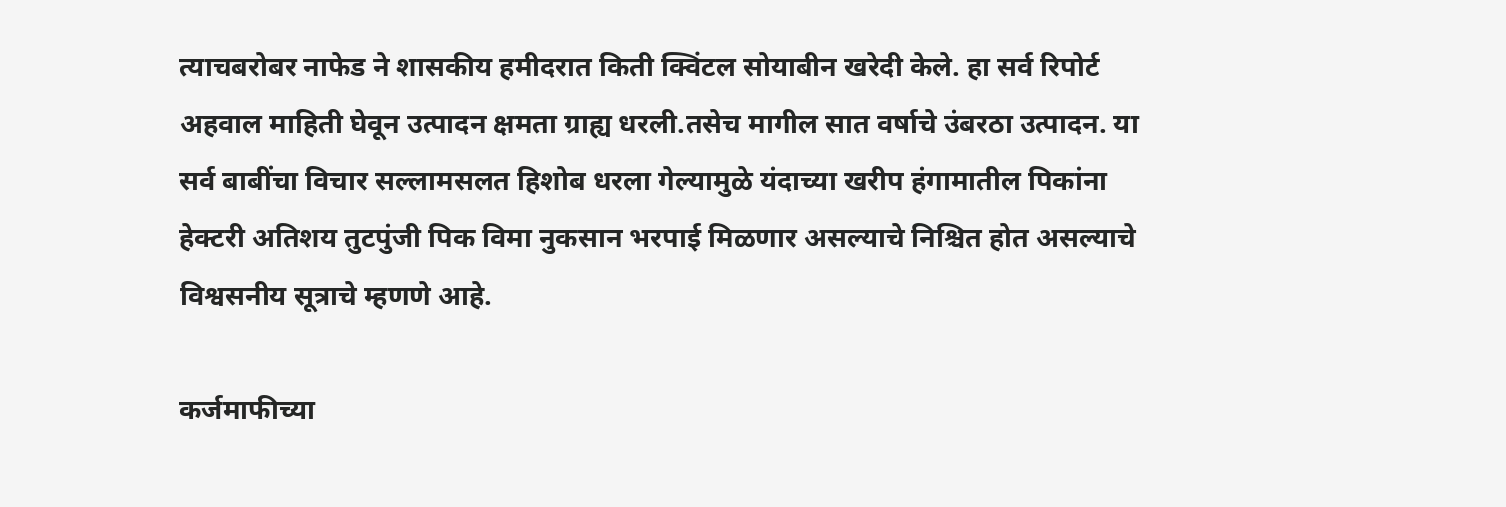त्याचबरोबर नाफेड ने शासकीय हमीदरात किती क्विंटल सोयाबीन खरेदी केले. हा सर्व रिपोर्ट अहवाल माहिती घेवून उत्पादन क्षमता ग्राह्य धरली.तसेच मागील सात वर्षाचे उंबरठा उत्पादन. या सर्व बाबींचा विचार सल्लामसलत हिशोब धरला गेल्यामुळे यंदाच्या खरीप हंगामातील पिकांना हेक्टरी अतिशय तुटपुंजी पिक विमा नुकसान भरपाई मिळणार असल्याचे निश्चित होत असल्याचे विश्वसनीय सूत्राचे म्हणणे आहे.

कर्जमाफीच्या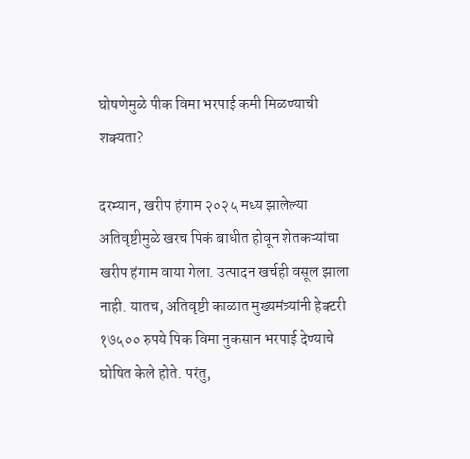घोषणेमुळे पीक विमा भरपाई कमी मिळण्याची शक्यता?

दरम्यान, खरीप हंगाम २०२५ मध्य झालेल्या अतिवृष्टीमुळे खरच पिकं बाधीत होवून शेतकऱ्यांचा खरीप हंगाम वाया गेला. उत्पादन खर्चही वसूल झाला नाही. यातच, अतिवृष्टी काळात मुख्यमंत्र्यांनी हेक्टरी १७५०० रुपये पिक विमा नुकसान भरपाई देण्याचे घोषित केले होते. परंतु,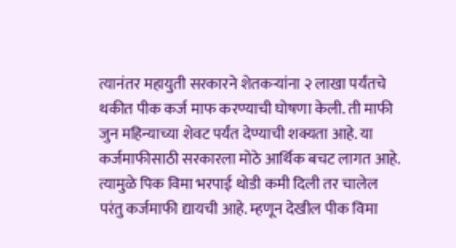त्यानंतर महायुती सरकारने शेतकऱ्यांना २ लाखा पर्यंतचे थकीत पीक कर्ज माफ करण्याची घोषणा केली. ती माफी जुन महिन्याच्या शेवट पर्यंत देण्याची शक्यता आहे. या कर्जमाफीसाठी सरकारला मोठे आर्थिक बचट लागत आहे. त्यामुळे पिक विमा भरपाई थोडी कमी दिली तर चालेल परंतु कर्जमाफी द्यायची आहे. म्हणून देखील पीक विमा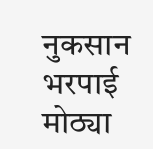नुकसान भरपाई मोठ्या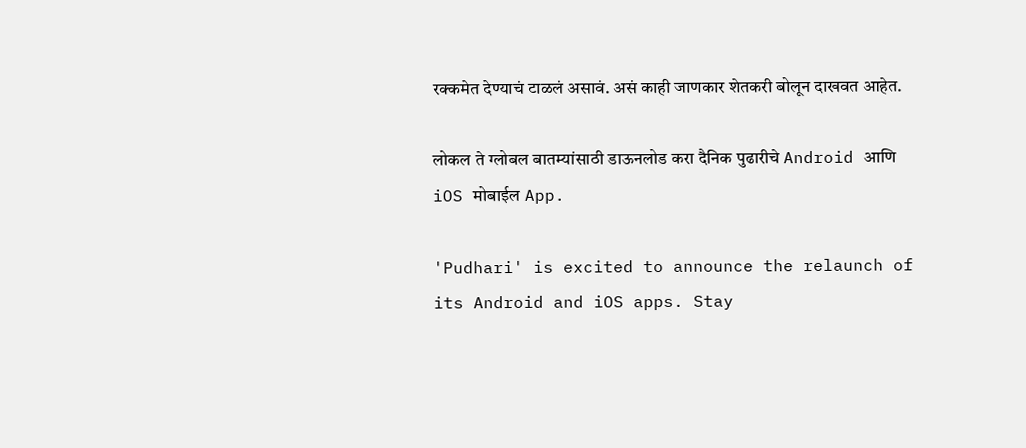रक्कमेत देण्याचं टाळलं असावं. असं काही जाणकार शेतकरी बोलून दाखवत आहेत.

लोकल ते ग्लोबल बातम्यांसाठी डाऊनलोड करा दैनिक पुढारीचे Android आणि iOS मोबाईल App.

'Pudhari' is excited to announce the relaunch of its Android and iOS apps. Stay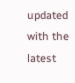updated with the latest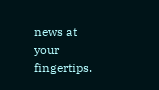news at your fingertips.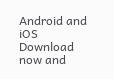Android and iOS Download now and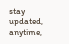stay updated, anytime,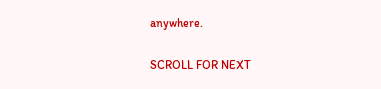anywhere.

SCROLL FOR NEXT